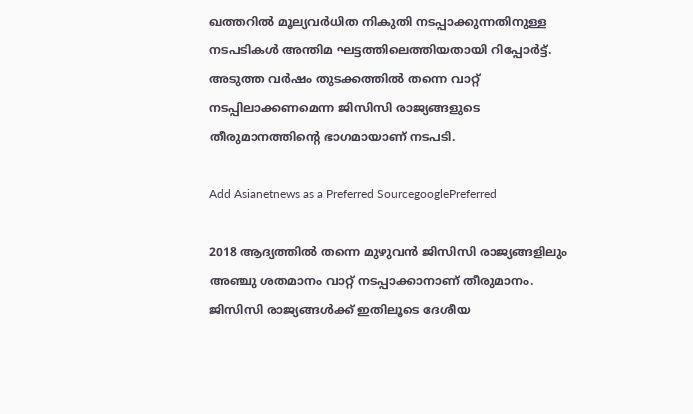ഖത്തറില്‍ മൂല്യവര്‍ധിത നികുതി നടപ്പാക്കുന്നതിനുള്ള നടപടികള്‍ അന്തിമ ഘട്ടത്തിലെത്തിയതായി റിപ്പോര്‍ട്ട്. അടുത്ത വര്‍ഷം തുടക്കത്തില്‍ തന്നെ വാറ്റ് നടപ്പിലാക്കണമെന്ന ജിസിസി രാജ്യങ്ങളുടെ തീരുമാനത്തിന്റെ ഭാഗമായാണ് നടപടി.

Add Asianetnews as a Preferred SourcegooglePreferred

2018 ആദ്യത്തില്‍ തന്നെ മുഴുവന്‍ ജിസിസി രാജ്യങ്ങളിലും അഞ്ചു ശതമാനം വാറ്റ് നടപ്പാക്കാനാണ് തീരുമാനം. ജിസിസി രാജ്യങ്ങള്‍ക്ക് ഇതിലൂടെ ദേശീയ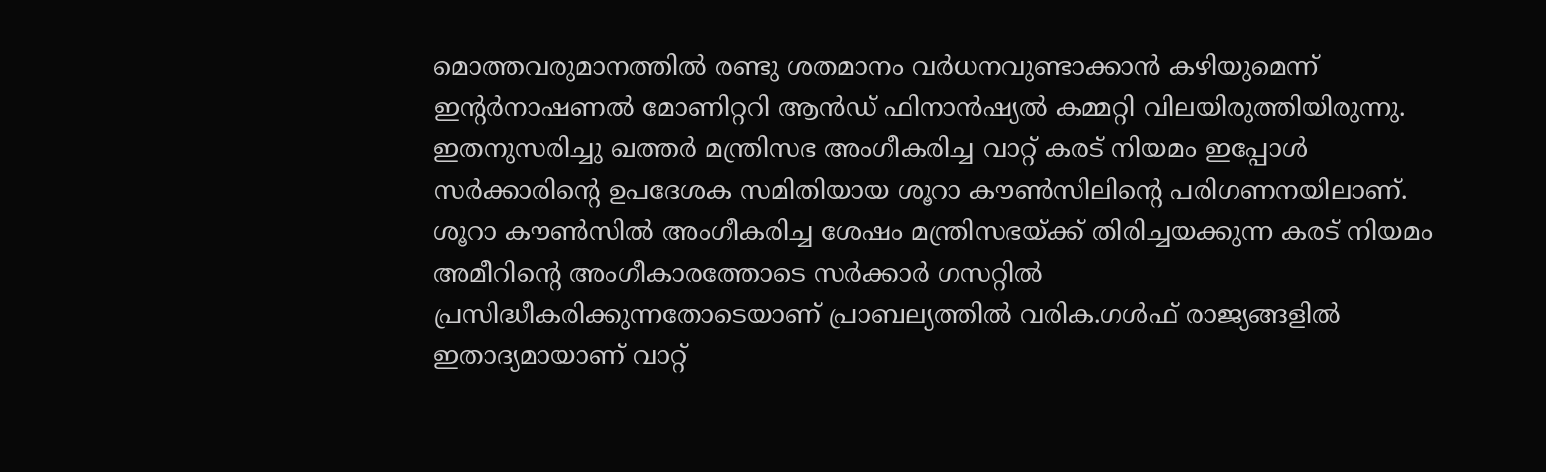മൊത്തവരുമാനത്തില്‍ രണ്ടു ശതമാനം വര്‍ധനവുണ്ടാക്കാന്‍ കഴിയുമെന്ന് ഇന്റര്‍നാഷണല്‍ മോണിറ്ററി ആന്‍ഡ് ഫിനാന്‍ഷ്യല്‍ കമ്മറ്റി വിലയിരുത്തിയിരുന്നു. ഇതനുസരിച്ചു ഖത്തര്‍ മന്ത്രിസഭ അംഗീകരിച്ച വാറ്റ് കരട് നിയമം ഇപ്പോള്‍ സര്‍ക്കാരിന്റെ ഉപദേശക സമിതിയായ ശൂറാ കൗണ്‍സിലിന്റെ പരിഗണനയിലാണ്. ശൂറാ കൗണ്‍സില്‍ അംഗീകരിച്ച ശേഷം മന്ത്രിസഭയ്‌ക്ക് തിരിച്ചയക്കുന്ന കരട് നിയമം അമീറിന്റെ അംഗീകാരത്തോടെ സര്‍ക്കാര്‍ ഗസറ്റില്‍ പ്രസിദ്ധീകരിക്കുന്നതോടെയാണ് പ്രാബല്യത്തില്‍ വരിക.ഗള്‍ഫ് രാജ്യങ്ങളില്‍ ഇതാദ്യമായാണ് വാറ്റ്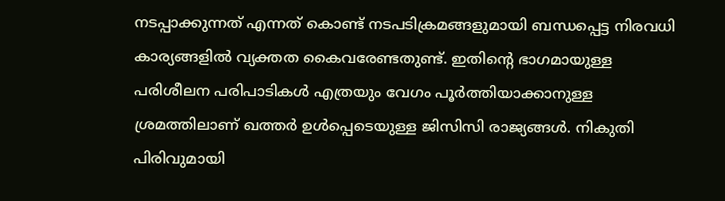നടപ്പാക്കുന്നത് എന്നത് കൊണ്ട് നടപടിക്രമങ്ങളുമായി ബന്ധപ്പെട്ട നിരവധി കാര്യങ്ങളില്‍ വ്യക്തത കൈവരേണ്ടതുണ്ട്. ഇതിന്റെ ഭാഗമായുള്ള പരിശീലന പരിപാടികള്‍ എത്രയും വേഗം പൂര്‍ത്തിയാക്കാനുള്ള ശ്രമത്തിലാണ് ഖത്തര്‍ ഉള്‍പ്പെടെയുള്ള ജിസിസി രാജ്യങ്ങള്‍. നികുതി പിരിവുമായി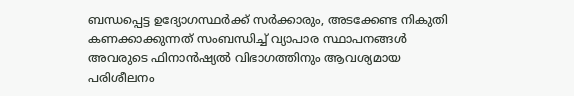ബന്ധപ്പെട്ട ഉദ്യോഗസ്ഥര്‍ക്ക് സര്‍ക്കാരും, അടക്കേണ്ട നികുതി കണക്കാക്കുന്നത് സംബന്ധിച്ച് വ്യാപാര സ്ഥാപനങ്ങള്‍ അവരുടെ ഫിനാന്‍ഷ്യല്‍ വിഭാഗത്തിനും ആവശ്യമായ പരിശീലനം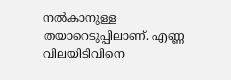നല്‍കാനുള്ള തയാറെടുപ്പിലാണ്. എണ്ണ വിലയിടിവിനെ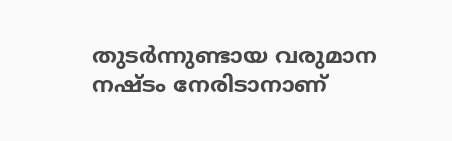തുടര്‍ന്നുണ്ടായ വരുമാന നഷ്‌ടം നേരിടാനാണ്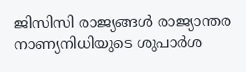ജിസിസി രാജ്യങ്ങള്‍ രാജ്യാന്തര നാണ്യനിധിയുടെ ശുപാര്‍ശ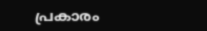പ്രകാരം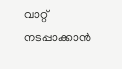വാറ്റ് നടപ്പാക്കാന്‍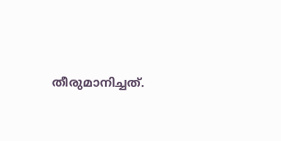തീരുമാനിച്ചത്.